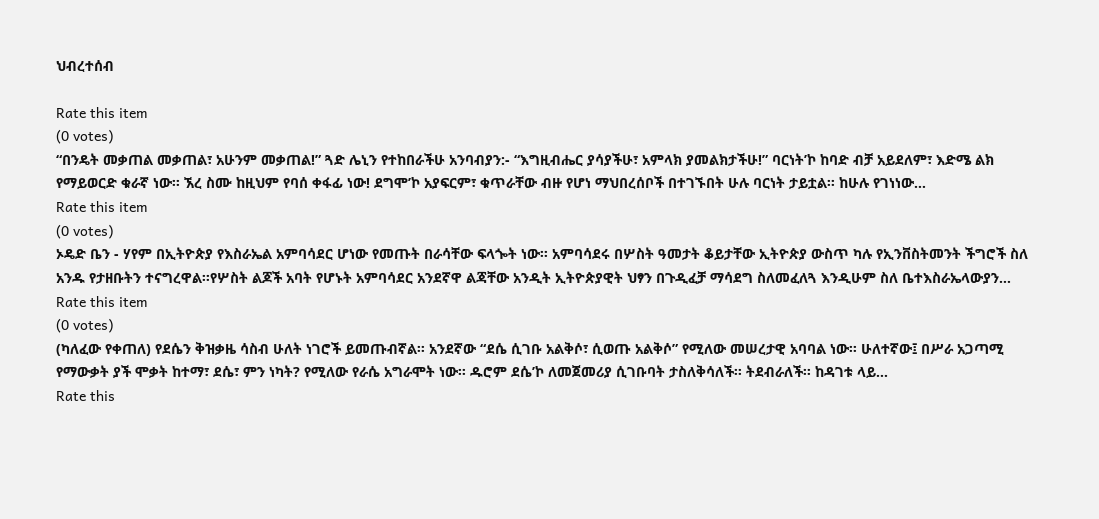ህብረተሰብ

Rate this item
(0 votes)
“በንዴት መቃጠል መቃጠል፣ አሁንም መቃጠል!” ጓድ ሌኒን የተከበራችሁ አንባብያን:- “እግዚብሔር ያሳያችሁ፣ አምላክ ያመልክታችሁ!” ባርነት’ኮ ከባድ ብቻ አይደለም፣ እድሜ ልክ የማይወርድ ቁራኛ ነው፡፡ ኧረ ስሙ ከዚህም የባሰ ቀፋፊ ነው! ደግሞ’ኮ አያፍርም፣ ቁጥራቸው ብዙ የሆነ ማህበረሰቦች በተገኙበት ሁሉ ባርነት ታይቷል፡፡ ከሁሉ የገነነው…
Rate this item
(0 votes)
ኦዴድ ቤን - ሃየም በኢትዮጵያ የእስራኤል አምባሳደር ሆነው የመጡት በራሳቸው ፍላጐት ነው፡፡ አምባሳደሩ በሦስት ዓመታት ቆይታቸው ኢትዮጵያ ውስጥ ካሉ የኢንቨስትመንት ችግሮች ስለ አንዱ የታዘቡትን ተናግረዋል፡፡የሦስት ልጆች አባት የሆኑት አምባሳደር አንደኛዋ ልጃቸው አንዲት ኢትዮጵያዊት ህፃን በጉዲፈቻ ማሳደግ ስለመፈለጓ እንዲሁም ስለ ቤተእስራኤላውያን…
Rate this item
(0 votes)
(ካለፈው የቀጠለ) የደሴን ቅዝቃዜ ሳስብ ሁለት ነገሮች ይመጡብኛል፡፡ አንደኛው “ደሴ ሲገቡ አልቅሶ፣ ሲወጡ አልቅሶ” የሚለው መሠረታዊ አባባል ነው፡፡ ሁለተኛው፤ በሥራ አጋጣሚ የማውቃት ያች ሞቃት ከተማ፣ ደሴ፣ ምን ነካት? የሚለው የራሴ አግራሞት ነው፡፡ ዱሮም ደሴ’ኮ ለመጀመሪያ ሲገቡባት ታስለቅሳለች፡፡ ትደብራለች፡፡ ከዳገቱ ላይ…
Rate this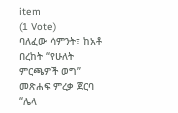item
(1 Vote)
ባለፈው ሳምንት፣ ከአቶ በረከት “የሁለት ምርጫዎች ወግ” መጽሐፍ ምረቃ ጀርባ “ሌላ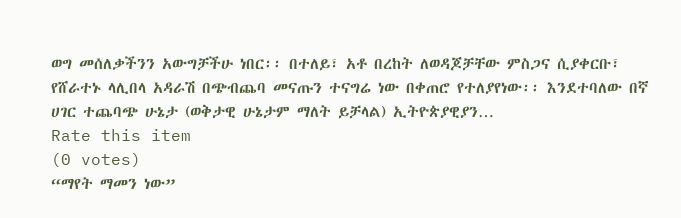ወግ መሰለቃችንን አውግቻችሁ ነበር፡፡ በተለይ፣ አቶ በረከት ለወዳጆቻቸው ምስጋና ሲያቀርቡ፣ የሸራተኑ ላሊበላ አዳራሽ በጭብጨባ መናጡን ተናግሬ ነው በቀጠሮ የተለያየነው፡፡ እንደተባለው በኛ ሀገር ተጨባጭ ሁኔታ (ወቅታዊ ሁኔታም ማለት ይቻላል) ኢትዮጵያዊያን…
Rate this item
(0 votes)
“ማየት ማመን ነው”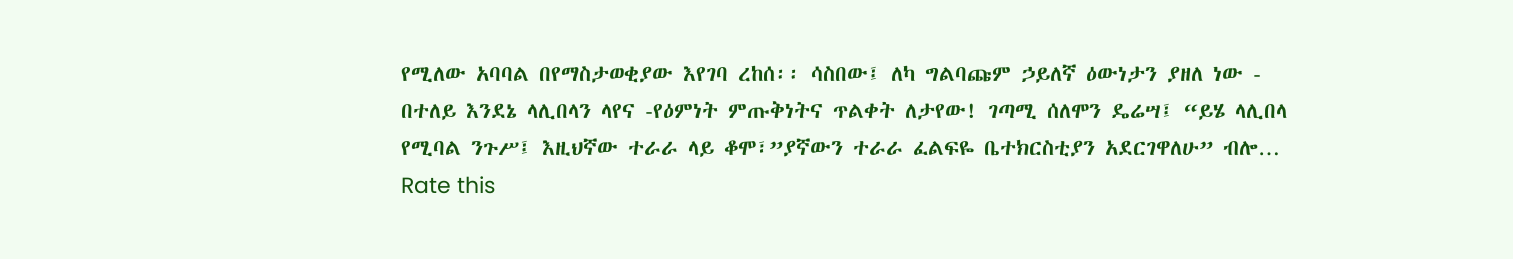የሚለው አባባል በየማስታወቂያው እየገባ ረከሰ፡፡ ሳስበው፤ ለካ ግልባጩም ኃይለኛ ዕውነታን ያዘለ ነው - በተለይ እንደኔ ላሊበላን ላየና -የዕምነት ምጡቅነትና ጥልቀት ለታየው! ገጣሚ ሰለሞን ዴሬሣ፤ “ይሄ ላሊበላ የሚባል ንጉሥ፤ እዚህኛው ተራራ ላይ ቆሞ፣”ያኛውን ተራራ ፈልፍዬ ቤተክርስቲያን አደርገዋለሁ” ብሎ…
Rate this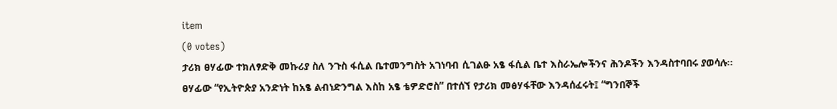item
(0 votes)
ታሪክ ፀሃፊው ተክለፃድቅ መኩሪያ ስለ ንጉስ ፋሲል ቤተመንግስት አገነባብ ሲገልፁ አፄ ፋሲል ቤተ እስራኤሎችንና ሕንዶችን እንዳስተባበሩ ያወሳሉ፡፡ ፀሃፊው “የኢትዮጵያ አንድነት ከአፄ ልብነድንግል እስከ አፄ ቴዎድሮስ” በተሰኘ የታሪክ መፅሃፋቸው እንዳሰፈሩት፤ “ግንበኞች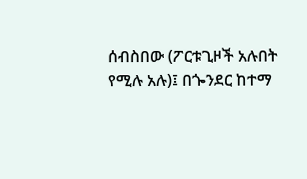ሰብስበው (ፖርቱጊዞች አሉበት የሚሉ አሉ)፤ በጐንደር ከተማ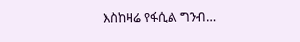እስከዛሬ የፋሲል ግንብ…